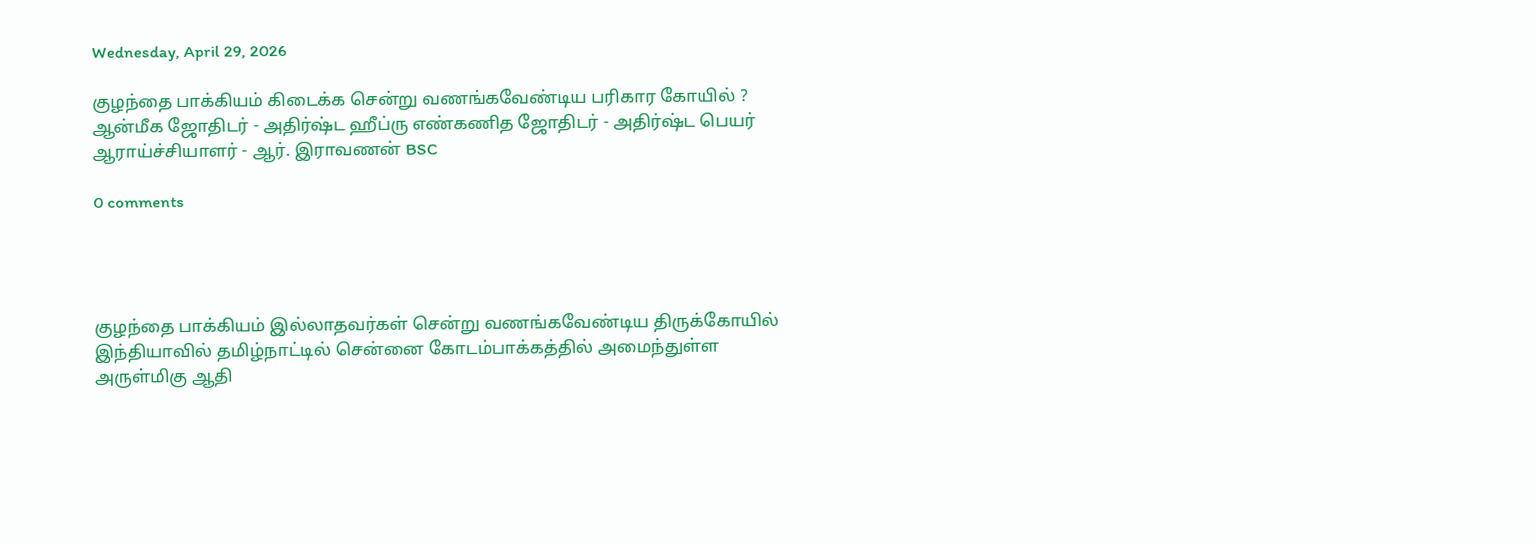Wednesday, April 29, 2026

குழந்தை பாக்கியம் கிடைக்க சென்று வணங்கவேண்டிய பரிகார கோயில் ? ஆன்மீக ஜோதிடர் - அதிர்ஷ்ட ஹீப்ரு எண்கணித ஜோதிடர் - அதிர்ஷ்ட பெயர் ஆராய்ச்சியாளர் - ஆர். இராவணன் BSC

0 comments




குழந்தை பாக்கியம் இல்லாதவர்கள் சென்று வணங்கவேண்டிய திருக்கோயில் இந்தியாவில் தமிழ்நாட்டில் சென்னை கோடம்பாக்கத்தில் அமைந்துள்ள அருள்மிகு ஆதி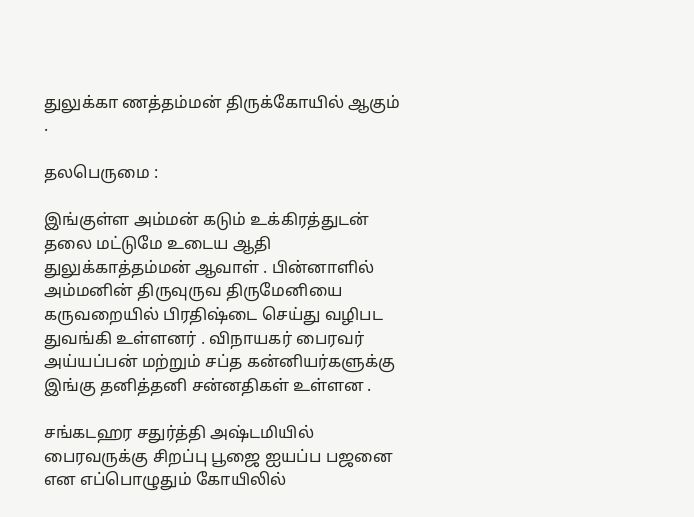துலுக்கா ணத்தம்மன் திருக்கோயில் ஆகும் .

தலபெருமை :

இங்குள்ள அம்மன் கடும் உக்கிரத்துடன் தலை மட்டுமே உடைய ஆதி துலுக்காத்தம்மன் ஆவாள் . பின்னாளில் அம்மனின் திருவுருவ திருமேனியை கருவறையில் பிரதிஷ்டை செய்து வழிபட துவங்கி உள்ளனர் . விநாயகர் பைரவர் அய்யப்பன் மற்றும் சப்த கன்னியர்களுக்கு இங்கு தனித்தனி சன்னதிகள் உள்ளன .

சங்கடஹர சதுர்த்தி அஷ்டமியில் பைரவருக்கு சிறப்பு பூஜை ஐயப்ப பஜனை என எப்பொழுதும் கோயிலில்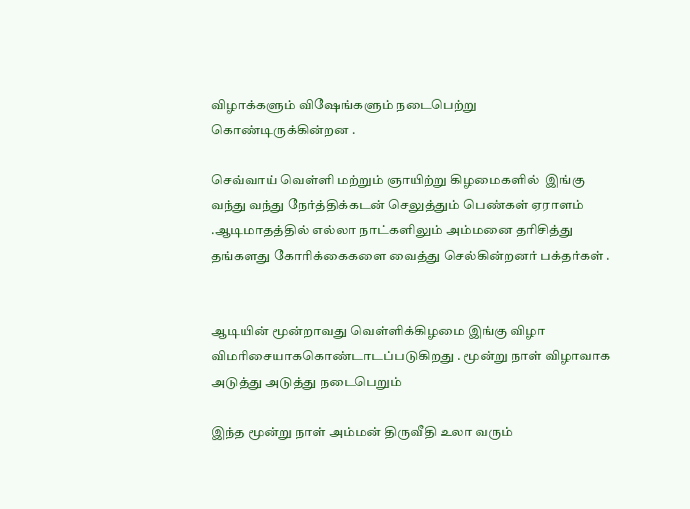விழாக்களும் விஷேங்களும் நடைபெற்று கொண்டிருக்கின்றன .

செவ்வாய் வெள்ளி மற்றும் ஞாயிற்று கிழமைகளில்  இங்கு வந்து வந்து நேர்த்திக்கடன் செலுத்தும் பெண்கள் ஏராளம் .ஆடிமாதத்தில் எல்லா நாட்களிலும் அம்மனை தரிசித்து தங்களது கோரிக்கைகளை வைத்து செல்கின்றனர் பக்தர்கள் .


ஆடியின் மூன்றாவது வெள்ளிக்கிழமை இங்கு விழா விமரிசையாககொண்டாடப்படுகிறது . மூன்று நாள் விழாவாக அடுத்து அடுத்து நடைபெறும்

இந்த மூன்று நாள் அம்மன் திருவீதி உலா வரும்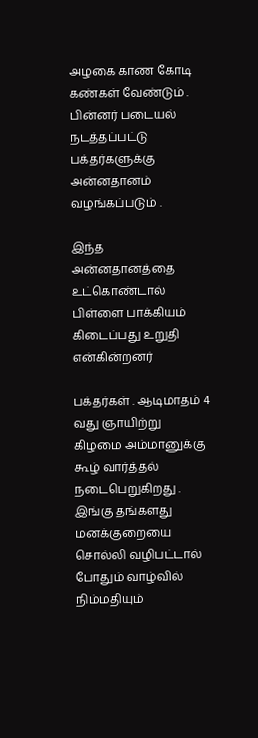அழகை காண கோடி கண்கள் வேண்டும் . பின்னர் படையல் நடத்தப்பட்டு பக்தர்களுக்கு அன்னதானம் வழங்கப்படும் .

இந்த அன்னதானத்தை உட்கொண்டால் பிள்ளை பாக்கியம் கிடைப்பது உறுதி என்கின்றனர்

பக்தர்கள் . ஆடிமாதம் 4 வது ஞாயிற்று கிழமை அம்மானுக்கு கூழ் வார்த்தல் நடைபெறுகிறது . இங்கு தங்களது மனக்குறையை சொல்லி வழிபட்டால் போதும் வாழ்வில் நிம்மதியும்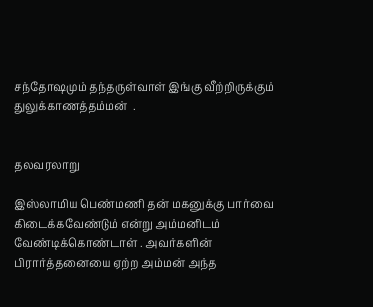சந்தோஷமும் தந்தருள்வாள் இங்கு வீற்றிருக்கும் துலுக்காணத்தம்மன்  .


தலவரலாறு

இஸ்லாமிய பெண்மணி தன் மகனுக்கு பார்வை கிடைக்கவேண்டும் என்று அம்மனிடம் வேண்டிக்கொண்டாள் . அவர்களின் பிரார்த்தனையை ஏற்ற அம்மன் அந்த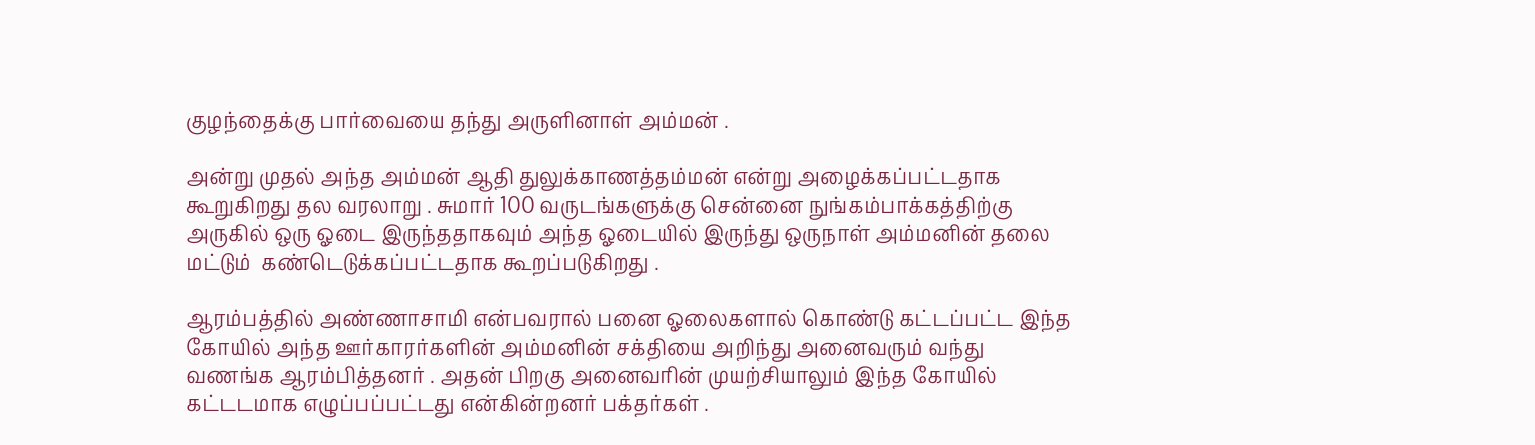குழந்தைக்கு பார்வையை தந்து அருளினாள் அம்மன் .

அன்று முதல் அந்த அம்மன் ஆதி துலுக்காணத்தம்மன் என்று அழைக்கப்பட்டதாக கூறுகிறது தல வரலாறு . சுமார் 100 வருடங்களுக்கு சென்னை நுங்கம்பாக்கத்திற்கு அருகில் ஒரு ஓடை இருந்ததாகவும் அந்த ஓடையில் இருந்து ஒருநாள் அம்மனின் தலை மட்டும்  கண்டெடுக்கப்பட்டதாக கூறப்படுகிறது .

ஆரம்பத்தில் அண்ணாசாமி என்பவரால் பனை ஓலைகளால் கொண்டு கட்டப்பட்ட இந்த கோயில் அந்த ஊர்காரர்களின் அம்மனின் சக்தியை அறிந்து அனைவரும் வந்து வணங்க ஆரம்பித்தனர் . அதன் பிறகு அனைவரின் முயற்சியாலும் இந்த கோயில் கட்டடமாக எழுப்பப்பட்டது என்கின்றனர் பக்தர்கள் .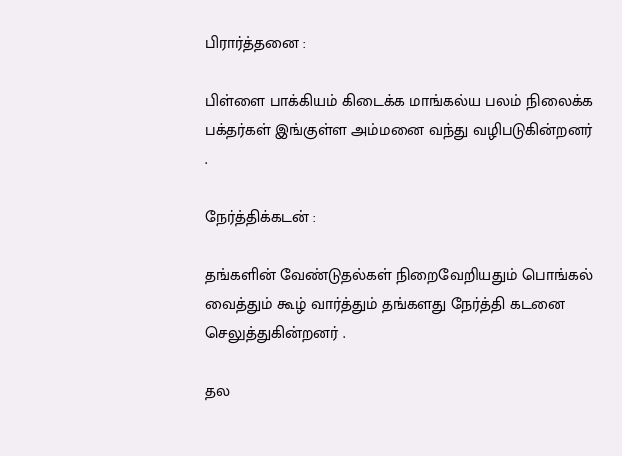பிரார்த்தனை :

பிள்ளை பாக்கியம் கிடைக்க மாங்கல்ய பலம் நிலைக்க பக்தர்கள் இங்குள்ள அம்மனை வந்து வழிபடுகின்றனர் .

நேர்த்திக்கடன் :

தங்களின் வேண்டுதல்கள் நிறைவேறியதும் பொங்கல் வைத்தும் கூழ் வார்த்தும் தங்களது நேர்த்தி கடனை செலுத்துகின்றனர் .

தல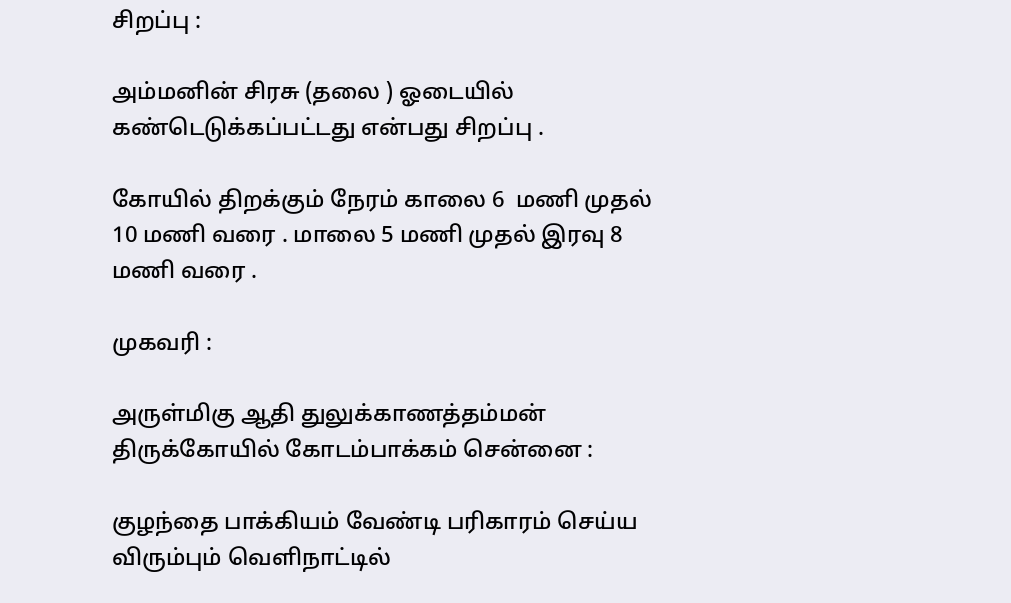சிறப்பு :

அம்மனின் சிரசு (தலை ) ஓடையில் கண்டெடுக்கப்பட்டது என்பது சிறப்பு .

கோயில் திறக்கும் நேரம் காலை 6  மணி முதல் 10 மணி வரை . மாலை 5 மணி முதல் இரவு 8 மணி வரை .

முகவரி :

அருள்மிகு ஆதி துலுக்காணத்தம்மன் திருக்கோயில் கோடம்பாக்கம் சென்னை :

குழந்தை பாக்கியம் வேண்டி பரிகாரம் செய்ய விரும்பும் வெளிநாட்டில்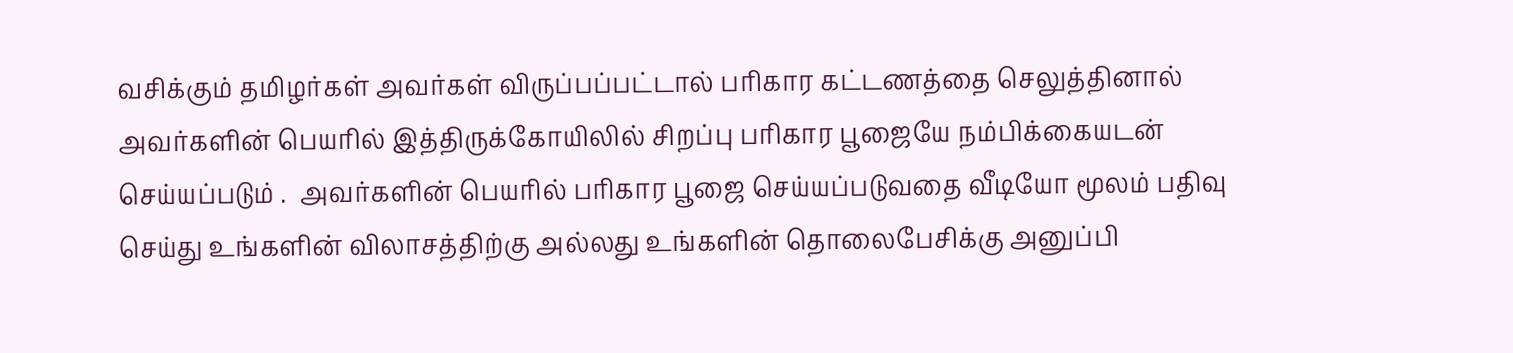வசிக்கும் தமிழர்கள் அவர்கள் விருப்பப்பட்டால் பரிகார கட்டணத்தை செலுத்தினால் அவர்களின் பெயரில் இத்திருக்கோயிலில் சிறப்பு பரிகார பூஜையே நம்பிக்கையடன் செய்யப்படும் .  அவர்களின் பெயரில் பரிகார பூஜை செய்யப்படுவதை வீடியோ மூலம் பதிவு செய்து உங்களின் விலாசத்திற்கு அல்லது உங்களின் தொலைபேசிக்கு அனுப்பி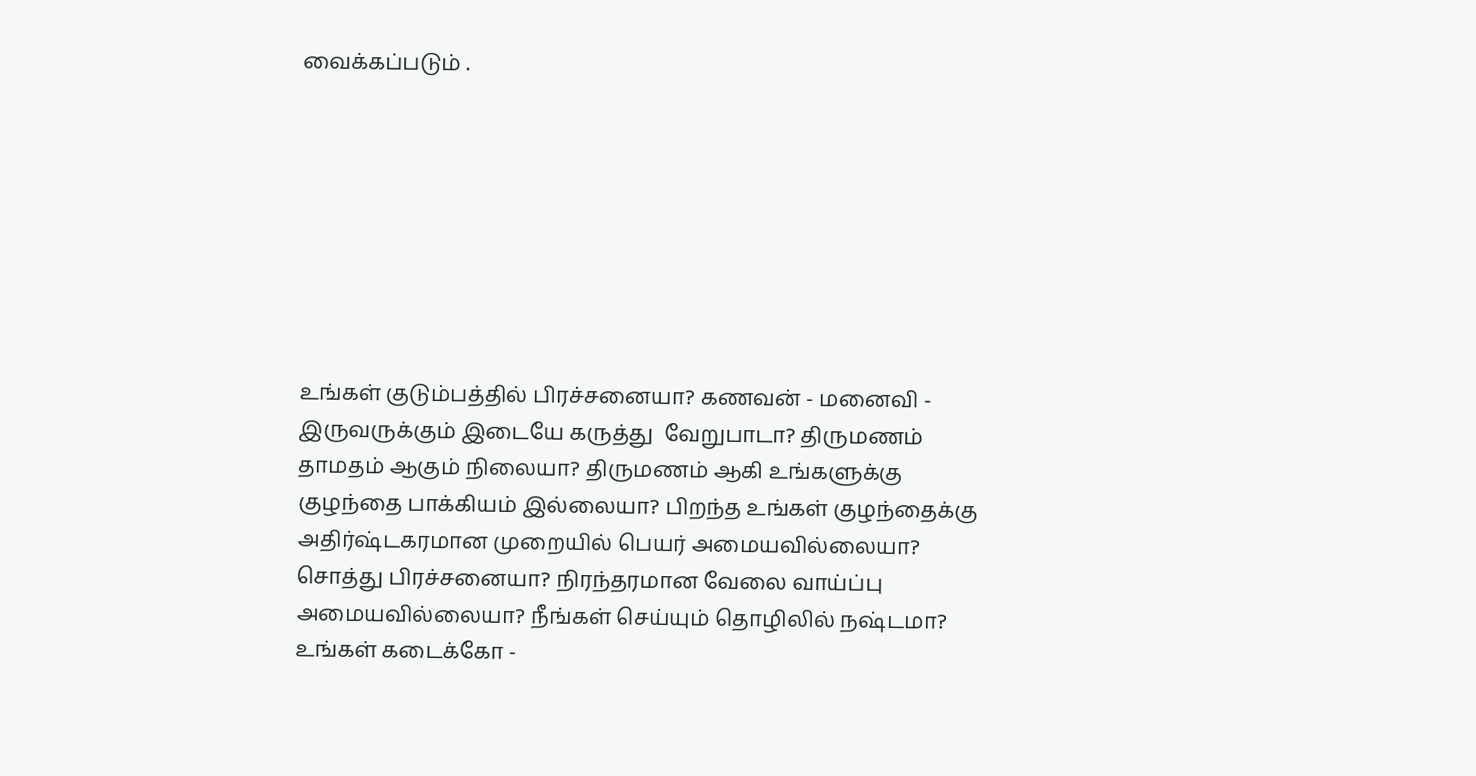வைக்கப்படும் .








உங்கள் குடும்பத்தில் பிரச்சனையா? கணவன் - மனைவி - இருவருக்கும் இடையே கருத்து  வேறுபாடா? திருமணம் தாமதம் ஆகும் நிலையா? திருமணம் ஆகி உங்களுக்கு குழந்தை பாக்கியம் இல்லையா? பிறந்த உங்கள் குழந்தைக்கு அதிர்ஷ்டகரமான முறையில் பெயர் அமையவில்லையா? சொத்து பிரச்சனையா? நிரந்தரமான வேலை வாய்ப்பு அமையவில்லையா? நீங்கள் செய்யும் தொழிலில் நஷ்டமா? உங்கள் கடைக்கோ -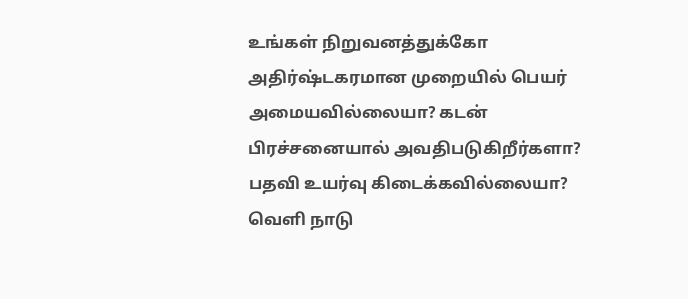உங்கள் நிறுவனத்துக்கோ அதிர்ஷ்டகரமான முறையில் பெயர் அமையவில்லையா? கடன் பிரச்சனையால் அவதிபடுகிறீர்களா? பதவி உயர்வு கிடைக்கவில்லையா? வெளி நாடு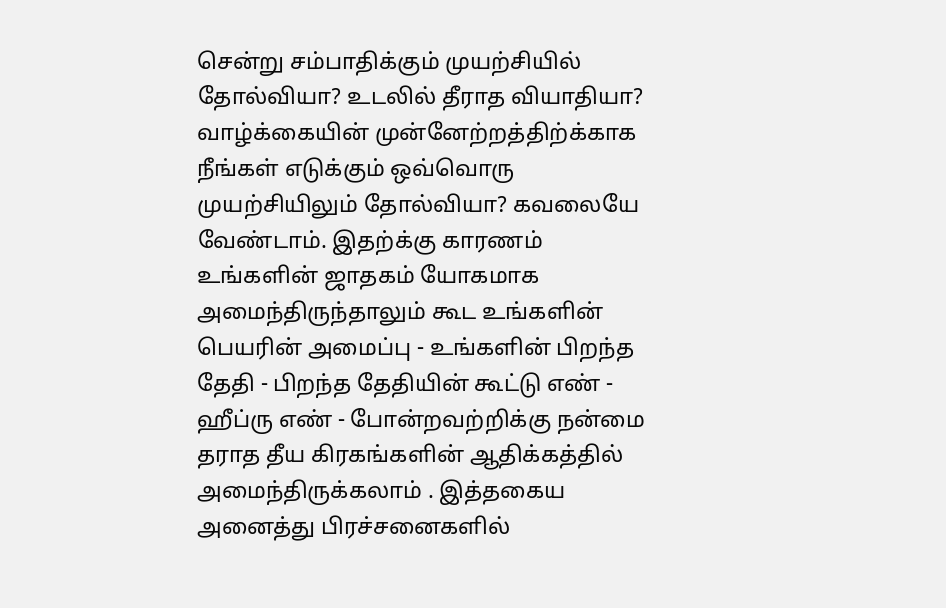சென்று சம்பாதிக்கும் முயற்சியில் தோல்வியா? உடலில் தீராத வியாதியா? வாழ்க்கையின் முன்னேற்றத்திற்க்காக நீங்கள் எடுக்கும் ஒவ்வொரு முயற்சியிலும் தோல்வியா? கவலையே வேண்டாம். இதற்க்கு காரணம் உங்களின் ஜாதகம் யோகமாக அமைந்திருந்தாலும் கூட உங்களின் பெயரின் அமைப்பு - உங்களின் பிறந்த தேதி - பிறந்த தேதியின் கூட்டு எண் - ஹீப்ரு எண் - போன்றவற்றிக்கு நன்மை தராத தீய கிரகங்களின் ஆதிக்கத்தில் அமைந்திருக்கலாம் . இத்தகைய அனைத்து பிரச்சனைகளில்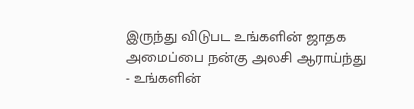இருந்து விடுபட உங்களின் ஜாதக அமைப்பை நன்கு அலசி ஆராய்ந்து - உங்களின்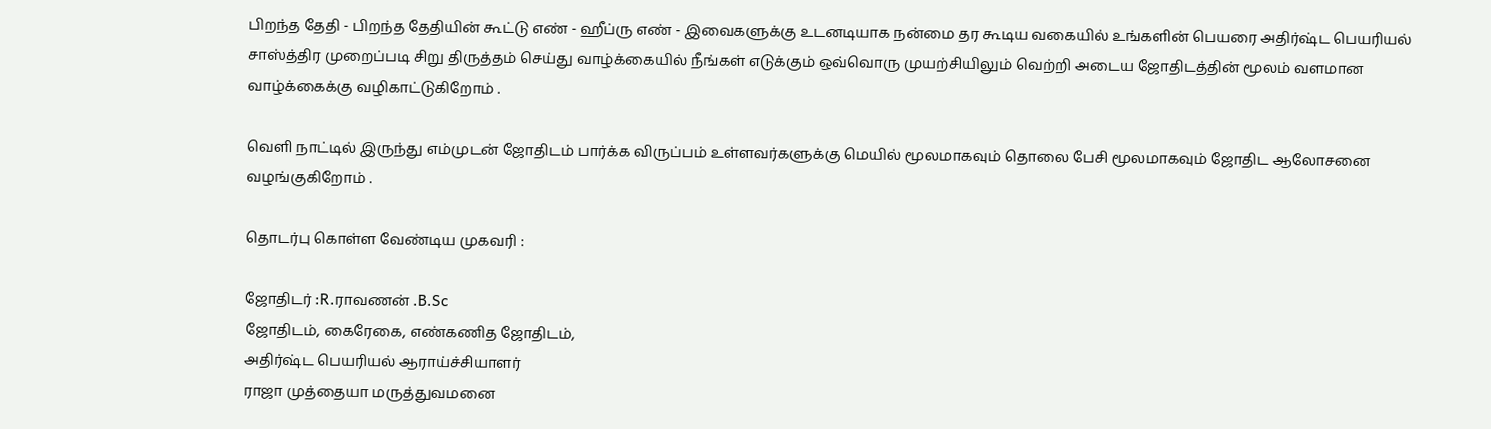பிறந்த தேதி - பிறந்த தேதியின் கூட்டு எண் - ஹீப்ரு எண் - இவைகளுக்கு உடனடியாக நன்மை தர கூடிய வகையில் உங்களின் பெயரை அதிர்ஷ்ட பெயரியல் சாஸ்த்திர முறைப்படி சிறு திருத்தம் செய்து வாழ்க்கையில் நீங்கள் எடுக்கும் ஒவ்வொரு முயற்சியிலும் வெற்றி அடைய ஜோதிடத்தின் மூலம் வளமான வாழ்க்கைக்கு வழிகாட்டுகிறோம் .

வெளி நாட்டில் இருந்து எம்முடன் ஜோதிடம் பார்க்க விருப்பம் உள்ளவர்களுக்கு மெயில் மூலமாகவும் தொலை பேசி மூலமாகவும் ஜோதிட ஆலோசனை வழங்குகிறோம் .

தொடர்பு கொள்ள வேண்டிய முகவரி :

ஜோதிடர் :R.ராவணன் .B.Sc
ஜோதிடம், கைரேகை, எண்கணித ஜோதிடம்,
அதிர்ஷ்ட பெயரியல் ஆராய்ச்சியாளர்
ராஜா முத்தையா மருத்துவமனை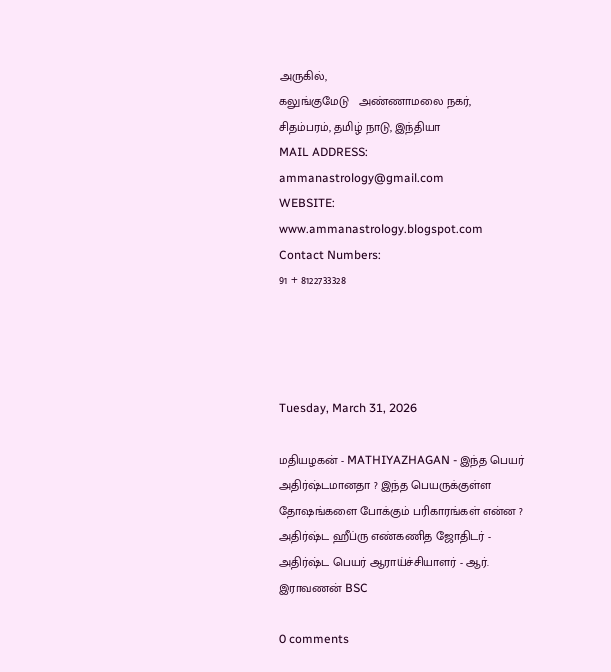அருகில்,
கலுங்குமேடு   அண்ணாமலை நகர்,
சிதம்பரம், தமிழ் நாடு, இந்தியா
MAIL ADDRESS: ammanastrology@gmail.com
WEBSITE: www.ammanastrology.blogspot.com
Contact Numbers:
91 + 8122733328




Tuesday, March 31, 2026

மதியழகன் - MATHIYAZHAGAN - இந்த பெயர் அதிர்ஷ்டமானதா ? இந்த பெயருக்குள்ள தோஷங்களை போக்கும் பரிகாரங்கள் என்ன ? அதிர்ஷ்ட ஹீப்ரு எண்கணித ஜோதிடர் - அதிர்ஷ்ட பெயர் ஆராய்ச்சியாளர் - ஆர். இராவணன் BSC

0 comments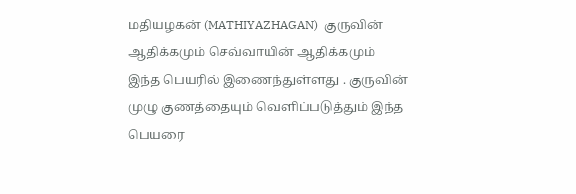மதியழகன் (MATHIYAZHAGAN)  குருவின் ஆதிக்கமும் செவ்வாயின் ஆதிக்கமும்
இந்த பெயரில் இணைந்துள்ளது . குருவின் முழு குணத்தையும் வெளிப்படுத்தும் இந்த பெயரை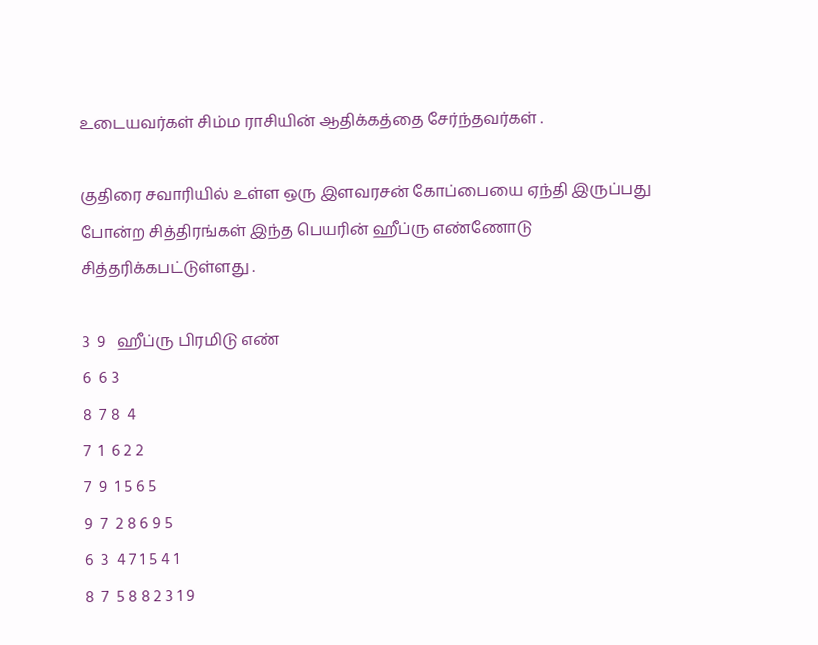உடையவர்கள் சிம்ம ராசியின் ஆதிக்கத்தை சேர்ந்தவர்கள் .

குதிரை சவாரியில் உள்ள ஒரு இளவரசன் கோப்பையை ஏந்தி இருப்பது போன்ற சித்திரங்கள் இந்த பெயரின் ஹீப்ரு எண்ணோடு  சித்தரிக்கபட்டுள்ளது .

3  9   ஹீப்ரு பிரமிடு எண்
6  6 3
8  7 8  4
7  1  6 2 2
7  9  1 5 6 5
9  7  2 8 6 9 5
6  3  4 7 1 5 4 1
8  7  5 8 8 2 3 1 9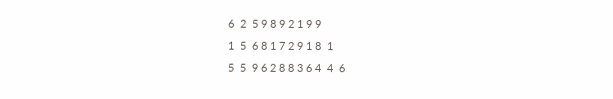6  2  5 9 8 9 2 1 9 9
1  5  6 8 1 7 2 9 1 8  1
5  5  9 6 2 8 8 3 6 4  4  6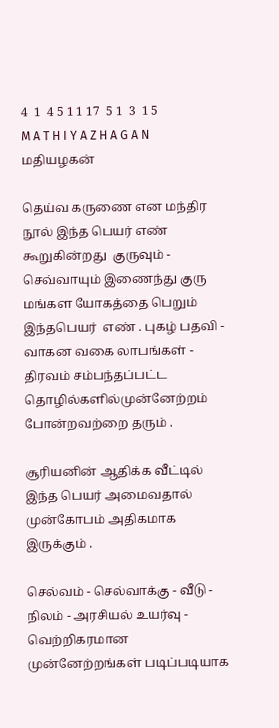4  1  4 5 1 1 17  5 1  3  1 5
M A T H I Y A Z H A G A N   மதியழகன்

தெய்வ கருணை என மந்திர நூல் இந்த பெயர் எண்  கூறுகின்றது  குருவும் - செவ்வாயும் இணைந்து குரு மங்கள யோகத்தை பெறும் இந்தபெயர்  எண் . புகழ் பதவி - வாகன வகை லாபங்கள் - திரவம் சம்பந்தப்பட்ட தொழில்களில்முன்னேற்றம் போன்றவற்றை தரும் .

சூரியனின் ஆதிக்க வீட்டில் இந்த பெயர் அமைவதால் முன்கோபம் அதிகமாக இருக்கும் .

செல்வம் - செல்வாக்கு - வீடு - நிலம் - அரசியல் உயர்வு - வெற்றிகரமான முன்னேற்றங்கள் படிப்படியாக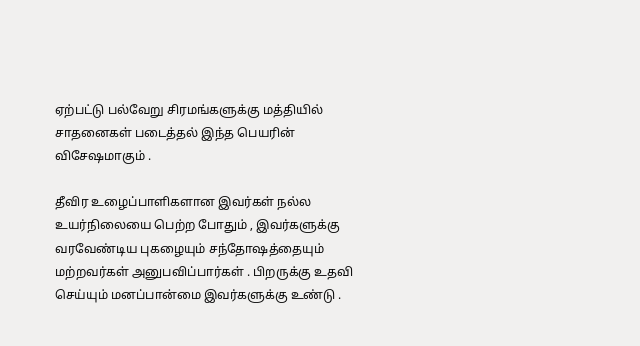ஏற்பட்டு பல்வேறு சிரமங்களுக்கு மத்தியில் சாதனைகள் படைத்தல் இந்த பெயரின்  விசேஷமாகும் .

தீவிர உழைப்பாளிகளான இவர்கள் நல்ல உயர்நிலையை பெற்ற போதும் , இவர்களுக்கு வரவேண்டிய புகழையும் சந்தோஷத்தையும் மற்றவர்கள் அனுபவிப்பார்கள் . பிறருக்கு உதவி செய்யும் மனப்பான்மை இவர்களுக்கு உண்டு .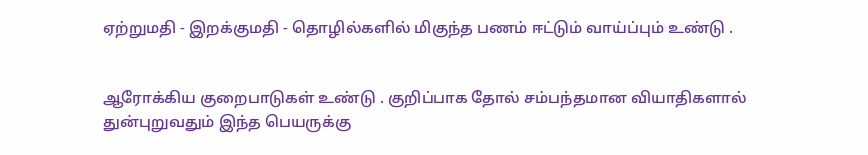ஏற்றுமதி - இறக்குமதி - தொழில்களில் மிகுந்த பணம் ஈட்டும் வாய்ப்பும் உண்டு .


ஆரோக்கிய குறைபாடுகள் உண்டு . குறிப்பாக தோல் சம்பந்தமான வியாதிகளால் துன்புறுவதும் இந்த பெயருக்கு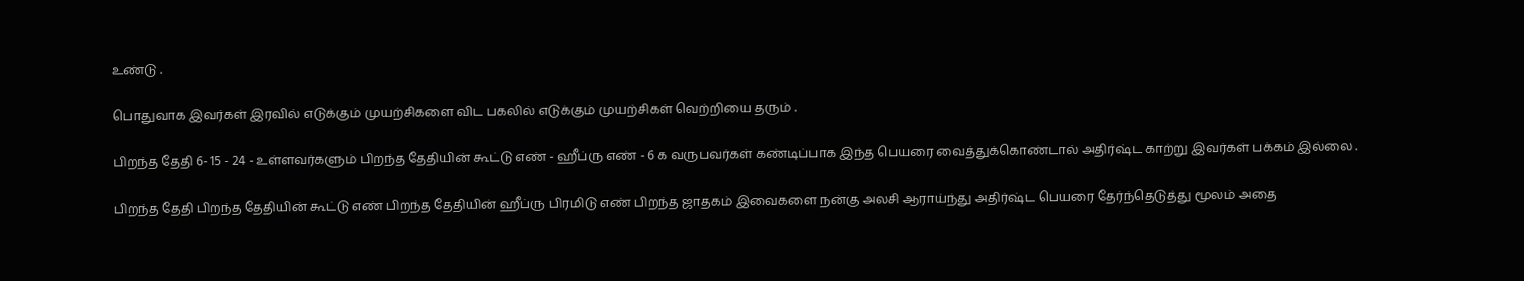உண்டு .

பொதுவாக இவர்கள் இரவில் எடுக்கும் முயற்சிகளை விட பகலில் எடுக்கும் முயற்சிகள் வெற்றியை தரும் .

பிறந்த தேதி 6- 15 - 24 - உள்ளவர்களும் பிறந்த தேதியின் கூட்டு எண் - ஹீப்ரு எண் - 6 க வருபவர்கள் கண்டிப்பாக இந்த பெயரை வைத்துக்கொண்டால் அதிர்ஷ்ட காற்று இவர்கள் பக்கம் இல்லை .

பிறந்த தேதி பிறந்த தேதியின் கூட்டு எண் பிறந்த தேதியின் ஹீப்ரு பிரமிடு எண் பிறந்த ஜாதகம் இவைகளை நன்கு அலசி ஆராய்ந்து அதிர்ஷ்ட பெயரை தேர்ந்தெடுத்து மூலம் அதை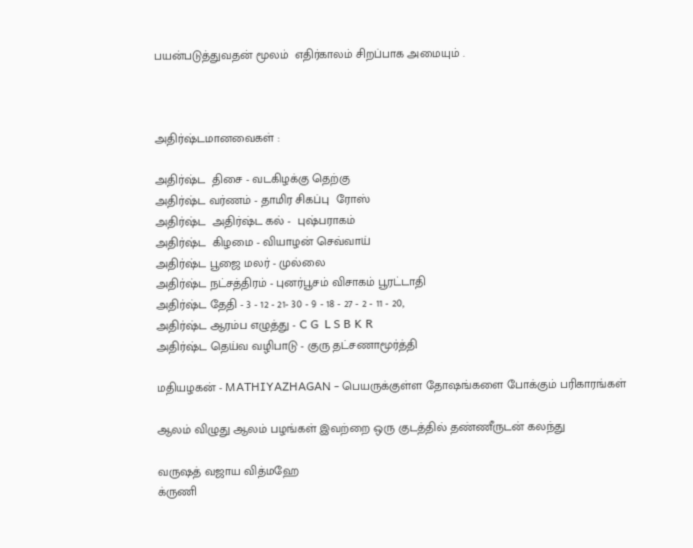பயன்படுத்துவதன் மூலம்  எதிர்காலம் சிறப்பாக அமையும் .



அதிர்ஷ்டமானவைகள் :

அதிர்ஷ்ட  திசை - வடகிழக்கு தெற்கு
அதிர்ஷ்ட வர்ணம் - தாமிர சிகப்பு  ரோஸ்
அதிர்ஷ்ட  அதிர்ஷ்ட கல் -  புஷ்பராகம்
அதிர்ஷ்ட  கிழமை - வியாழன் செவ்வாய்
அதிர்ஷ்ட பூஜை மலர் - முல்லை
அதிர்ஷ்ட நட்சத்திரம் - புனர்பூசம் விசாகம் பூரட்டாதி
அதிர்ஷ்ட தேதி - 3 - 12 - 21- 30 - 9 - 18 - 27 - 2 - 11 - 20,
அதிர்ஷ்ட ஆரம்ப எழுத்து - C G  L S B K R
அதிர்ஷ்ட தெய்வ வழிபாடு - குரு தட்சணாமூர்த்தி

மதியழகன் - MATHIYAZHAGAN - பெயருக்குள்ள தோஷங்களை போக்கும் பரிகாரங்கள்

ஆலம் விழுது ஆலம் பழங்கள் இவற்றை ஒரு குடத்தில் தண்ணீருடன் கலந்து

வருஷத் வஜாய வித்மஹே
க்ருணி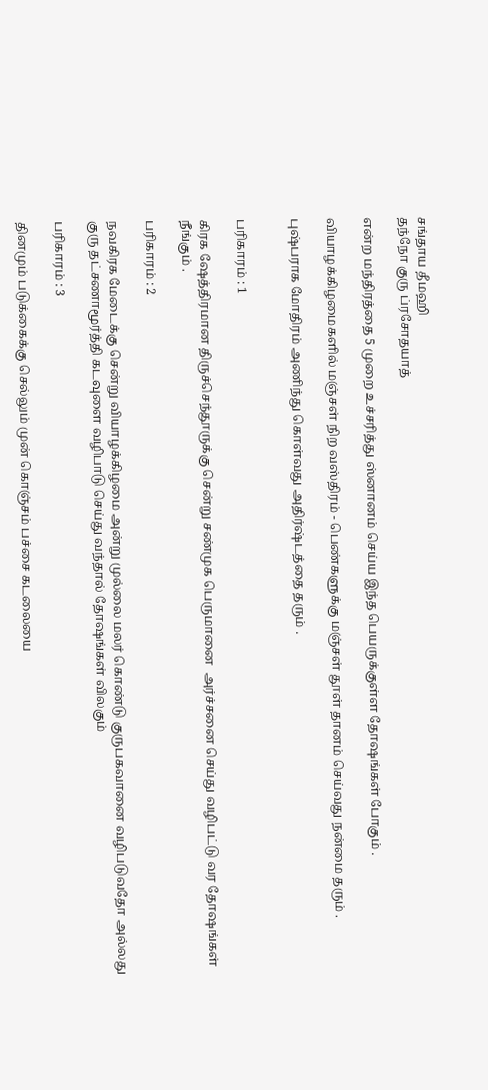சங்தாய தீமஹி
தந்நோ குரு ப்ரசோதயாத்

என்ற மந்திரத்தை 5 முறை உச்சரித்து ஸ்னானம் செய்ய இந்த பெயருக்குள்ள தோஷங்கள் போகும் .

வியாழக்கிழமைகளில் மஞ்சள் நிற வஸ்திரம் - பெண்களுக்கு மஞ்சள் தூள் தானம் செய்வது நன்மை தரும் .

புஷ்பராக மோதிரம் அணிந்து கொள்வது அதிர்ஷ்டத்தை தரும் .


பரிகாரம் : 1

கிரக ஷேத்திரமான திருச்செந்தூருக்கு சென்று சண்முக பெருமானை  அர்ச்சனை செய்து வழிபட்டு வர தோஷங்கள் நீங்கும் .

பரிகாரம் : 2

நவகிரக மேடைக்கு சென்று வியாழக்கிழமை அன்று முல்லை மலர் கொண்டு குருபகவானை வழிபடுவதோ அல்லது குரு தட்சணாமூர்த்தி கடவுளை வழிபாடு செய்து வந்தால் தோஷங்கள் விலகும்

பரிகாரம் : 3

தினமும் படுக்கைக்கு செல்லும் முன் கொஞ்சம் பச்சை கடலையை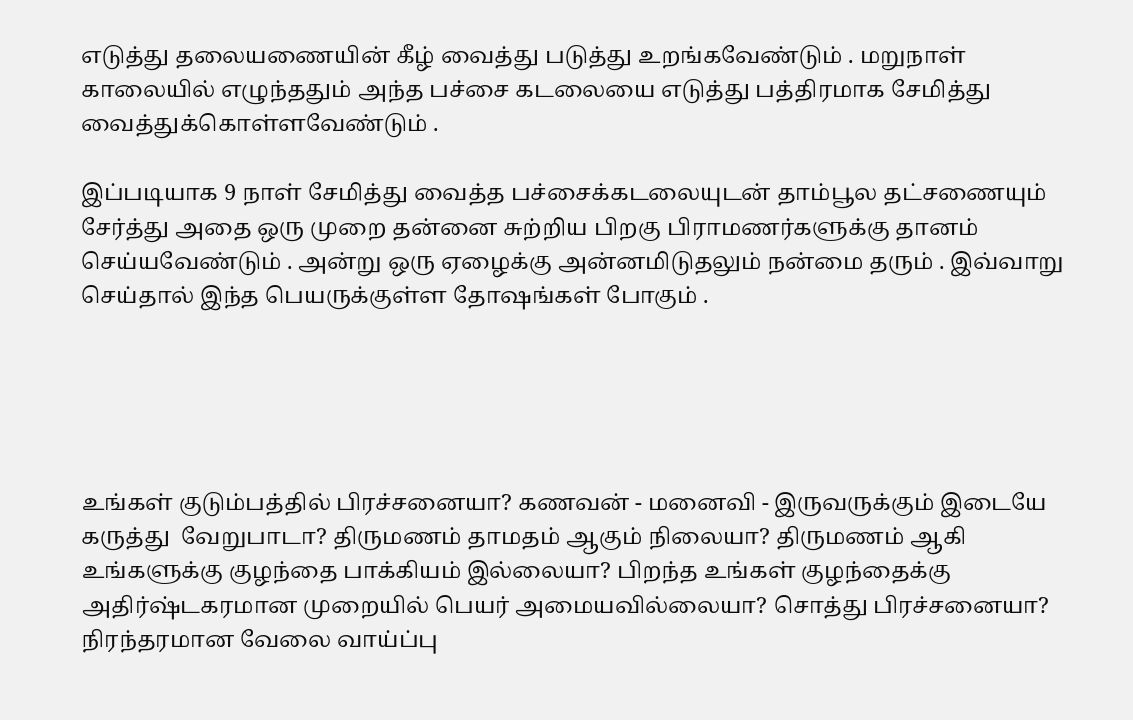எடுத்து தலையணையின் கீழ் வைத்து படுத்து உறங்கவேண்டும் . மறுநாள் காலையில் எழுந்ததும் அந்த பச்சை கடலையை எடுத்து பத்திரமாக சேமித்து வைத்துக்கொள்ளவேண்டும் .

இப்படியாக 9 நாள் சேமித்து வைத்த பச்சைக்கடலையுடன் தாம்பூல தட்சணையும் சேர்த்து அதை ஒரு முறை தன்னை சுற்றிய பிறகு பிராமணர்களுக்கு தானம் செய்யவேண்டும் . அன்று ஒரு ஏழைக்கு அன்னமிடுதலும் நன்மை தரும் . இவ்வாறு செய்தால் இந்த பெயருக்குள்ள தோஷங்கள் போகும் .





உங்கள் குடும்பத்தில் பிரச்சனையா? கணவன் - மனைவி - இருவருக்கும் இடையே கருத்து  வேறுபாடா? திருமணம் தாமதம் ஆகும் நிலையா? திருமணம் ஆகி உங்களுக்கு குழந்தை பாக்கியம் இல்லையா? பிறந்த உங்கள் குழந்தைக்கு அதிர்ஷ்டகரமான முறையில் பெயர் அமையவில்லையா? சொத்து பிரச்சனையா? நிரந்தரமான வேலை வாய்ப்பு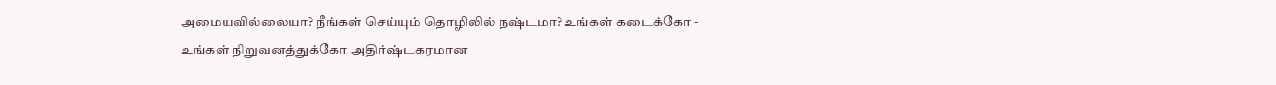அமையவில்லையா? நீங்கள் செய்யும் தொழிலில் நஷ்டமா? உங்கள் கடைக்கோ - உங்கள் நிறுவனத்துக்கோ அதிர்ஷ்டகரமான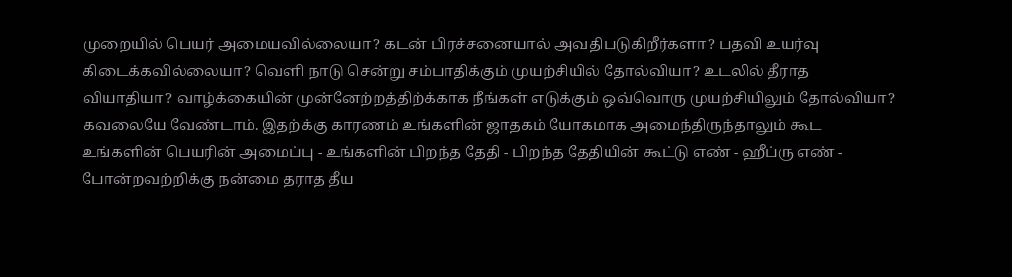முறையில் பெயர் அமையவில்லையா? கடன் பிரச்சனையால் அவதிபடுகிறீர்களா? பதவி உயர்வு கிடைக்கவில்லையா? வெளி நாடு சென்று சம்பாதிக்கும் முயற்சியில் தோல்வியா? உடலில் தீராத வியாதியா? வாழ்க்கையின் முன்னேற்றத்திற்க்காக நீங்கள் எடுக்கும் ஒவ்வொரு முயற்சியிலும் தோல்வியா? கவலையே வேண்டாம். இதற்க்கு காரணம் உங்களின் ஜாதகம் யோகமாக அமைந்திருந்தாலும் கூட உங்களின் பெயரின் அமைப்பு - உங்களின் பிறந்த தேதி - பிறந்த தேதியின் கூட்டு எண் - ஹீப்ரு எண் - போன்றவற்றிக்கு நன்மை தராத தீய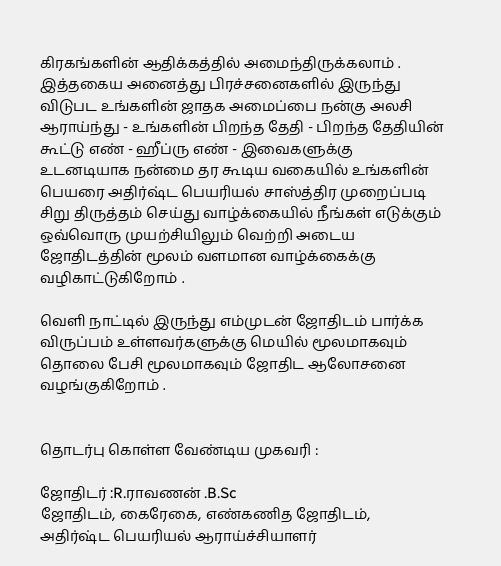கிரகங்களின் ஆதிக்கத்தில் அமைந்திருக்கலாம் . இத்தகைய அனைத்து பிரச்சனைகளில் இருந்து விடுபட உங்களின் ஜாதக அமைப்பை நன்கு அலசி ஆராய்ந்து - உங்களின் பிறந்த தேதி - பிறந்த தேதியின் கூட்டு எண் - ஹீப்ரு எண் - இவைகளுக்கு உடனடியாக நன்மை தர கூடிய வகையில் உங்களின் பெயரை அதிர்ஷ்ட பெயரியல் சாஸ்த்திர முறைப்படி சிறு திருத்தம் செய்து வாழ்க்கையில் நீங்கள் எடுக்கும் ஒவ்வொரு முயற்சியிலும் வெற்றி அடைய ஜோதிடத்தின் மூலம் வளமான வாழ்க்கைக்கு வழிகாட்டுகிறோம் .

வெளி நாட்டில் இருந்து எம்முடன் ஜோதிடம் பார்க்க விருப்பம் உள்ளவர்களுக்கு மெயில் மூலமாகவும் தொலை பேசி மூலமாகவும் ஜோதிட ஆலோசனை வழங்குகிறோம் .


தொடர்பு கொள்ள வேண்டிய முகவரி :

ஜோதிடர் :R.ராவணன் .B.Sc
ஜோதிடம், கைரேகை, எண்கணித ஜோதிடம்,
அதிர்ஷ்ட பெயரியல் ஆராய்ச்சியாளர்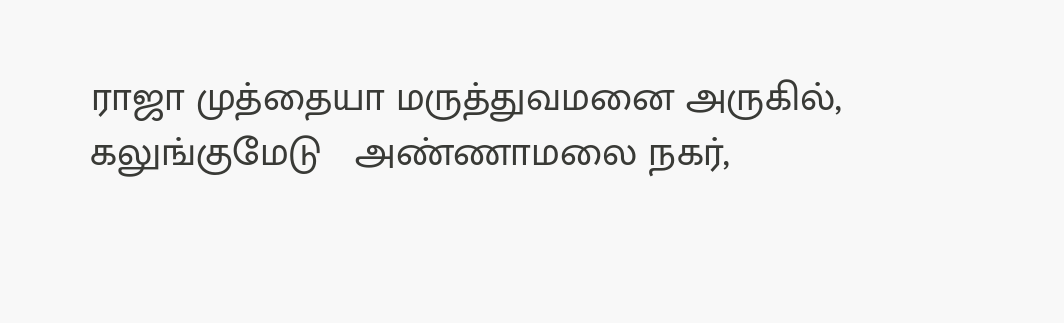ராஜா முத்தையா மருத்துவமனை அருகில்,
கலுங்குமேடு   அண்ணாமலை நகர்,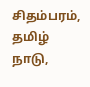சிதம்பரம், தமிழ் நாடு,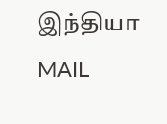இந்தியா
MAIL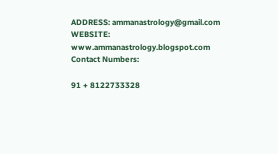ADDRESS: ammanastrology@gmail.com
WEBSITE: www.ammanastrology.blogspot.com
Contact Numbers:

91 + 8122733328